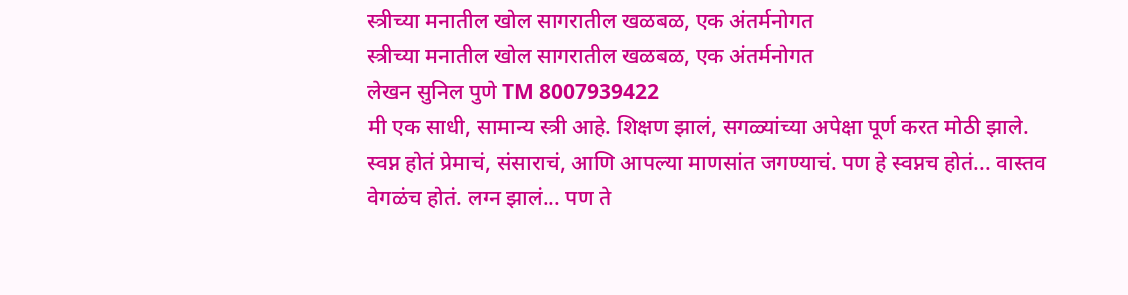स्त्रीच्या मनातील खोल सागरातील खळबळ, एक अंतर्मनोगत
स्त्रीच्या मनातील खोल सागरातील खळबळ, एक अंतर्मनोगत
लेखन सुनिल पुणे TM 8007939422
मी एक साधी, सामान्य स्त्री आहे. शिक्षण झालं, सगळ्यांच्या अपेक्षा पूर्ण करत मोठी झाले. स्वप्न होतं प्रेमाचं, संसाराचं, आणि आपल्या माणसांत जगण्याचं. पण हे स्वप्नच होतं... वास्तव वेगळंच होतं. लग्न झालं... पण ते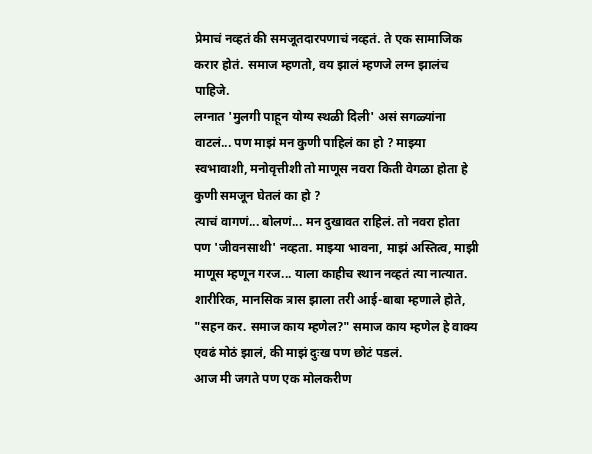प्रेमाचं नव्हतं की समजूतदारपणाचं नव्हतं. ते एक सामाजिक करार होतं. समाज म्हणतो, वय झालं म्हणजे लग्न झालंच पाहिजे.
लग्नात 'मुलगी पाहून योग्य स्थळी दिली' असं सगळ्यांना वाटलं... पण माझं मन कुणी पाहिलं का हो ? माझ्या स्वभावाशी, मनोवृत्तीशी तो माणूस नवरा किती वेगळा होता हे कुणी समजून घेतलं का हो ?
त्याचं वागणं... बोलणं... मन दुखावत राहिलं. तो नवरा होता पण 'जीवनसाथी' नव्हता. माझ्या भावना, माझं अस्तित्व, माझी माणूस म्हणून गरज... याला काहीच स्थान नव्हतं त्या नात्यात.
शारीरिक, मानसिक त्रास झाला तरी आई-बाबा म्हणाले होते, "सहन कर. समाज काय म्हणेल?" समाज काय म्हणेल हे वाक्य एवढं मोठं झालं, की माझं दुःख पण छोटं पडलं.
आज मी जगते पण एक मोलकरीण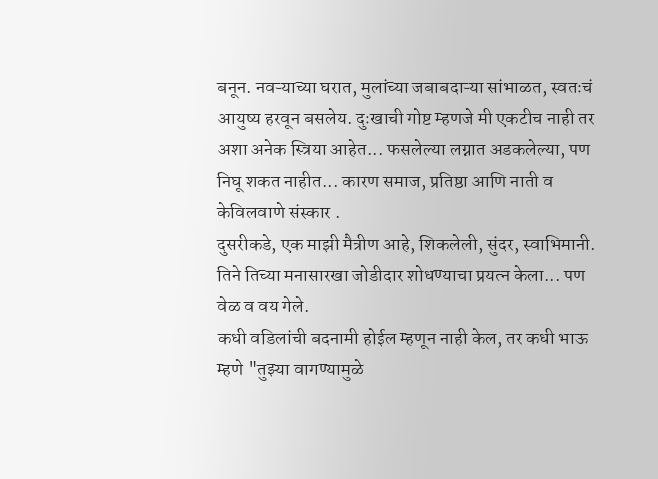बनून. नवऱ्याच्या घरात, मुलांच्या जबाबदाऱ्या सांभाळत, स्वतःचं आयुष्य हरवून बसलेय. दुःखाची गोष्ट म्हणजे मी एकटीच नाही तर अशा अनेक स्त्रिया आहेत... फसलेल्या लग्नात अडकलेल्या, पण निघू शकत नाहीत... कारण समाज, प्रतिष्ठा आणि नाती व केविलवाणे संस्कार .
दुसरीकडे, एक माझी मैत्रीण आहे, शिकलेली, सुंदर, स्वाभिमानी. तिने तिच्या मनासारखा जोडीदार शोधण्याचा प्रयत्न केला... पण वेळ व वय गेले.
कधी वडिलांची बदनामी होईल म्हणून नाही केल, तर कधी भाऊ म्हणे "तुझ्या वागण्यामुळे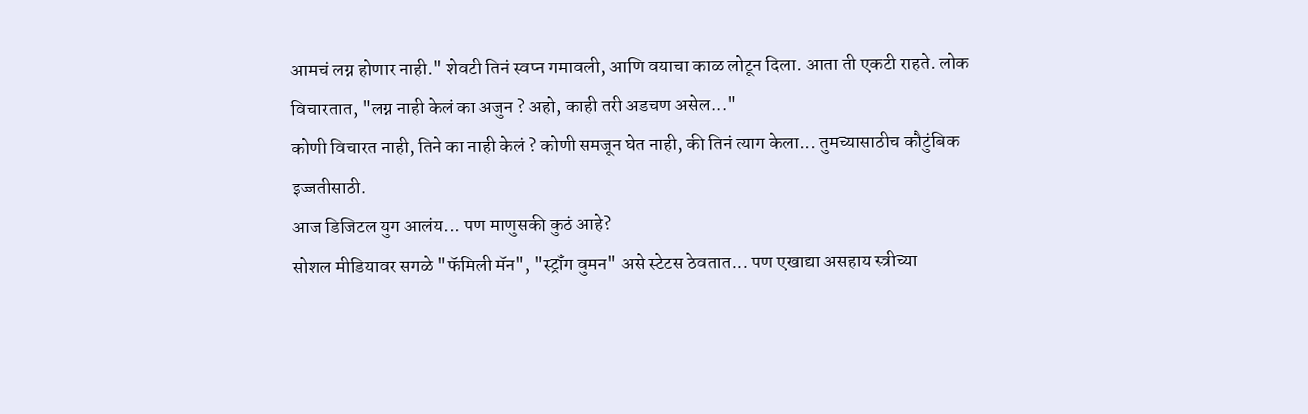आमचं लग्न होणार नाही." शेवटी तिनं स्वप्न गमावली, आणि वयाचा काळ लोटून दिला. आता ती एकटी राहते. लोक विचारतात, "लग्न नाही केलं का अजुन ? अहो, काही तरी अडचण असेल..."
कोणी विचारत नाही, तिने का नाही केलं ? कोणी समजून घेत नाही, की तिनं त्याग केला... तुमच्यासाठीच कौटुंबिक इज्जतीसाठी.
आज डिजिटल युग आलंय... पण माणुसकी कुठं आहे?
सोशल मीडियावर सगळे "फॅमिली मॅन", "स्ट्रॉंग वुमन" असे स्टेटस ठेवतात... पण एखाद्या असहाय स्त्रीच्या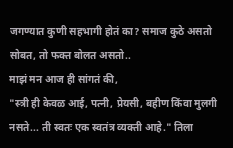जगण्यात कुणी सहभागी होतं का? समाज कुठे असतो सोबत, तो फक्त बोलत असतो..
माझं मन आज ही सांगतं की,
"स्त्री ही केवळ आई, पत्नी, प्रेयसी, बहीण किंवा मुलगी नसते... ती स्वतः एक स्वतंत्र व्यक्ती आहे." तिला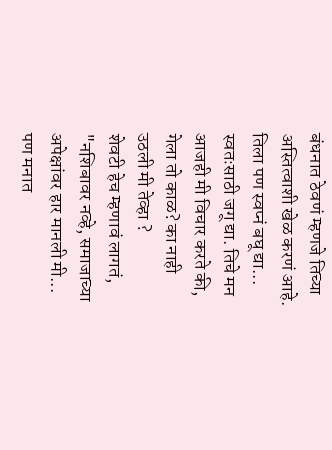बंधनात ठेवणं म्हणजे तिच्या अस्तित्वाशी खेळ करणं आहे.
तिला पण स्वप्नं बघू द्या... स्वतःसाठी जगू द्या. तिचे मन आजही मी विचार करते की, गेला तो काळ? का नाही उठली मी तेव्हा ?
शेवटी हेच म्हणावं लागतं, "नशिबावर नव्हे, समाजाच्या अपेक्षांवर हार मानली मी...
पण मनात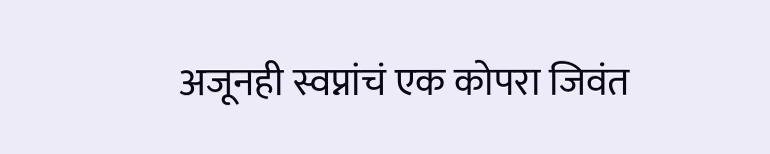अजूनही स्वप्नांचं एक कोपरा जिवंत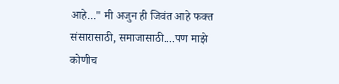आहे..." मी अजुन ही जिवंत आहे फक्त संसारासाठी, समाजासाठी....पण माझे कोणीच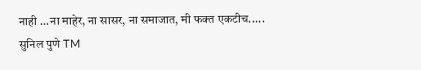नाही ...ना माहेर, ना सासर, ना समाजात, मी फक्त एकटीच.....
सुनिल पुणे TM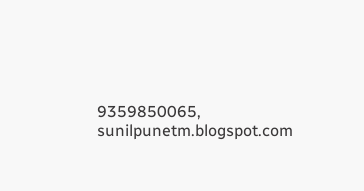9359850065, sunilpunetm.blogspot.com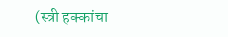(स्त्री हक्कांचा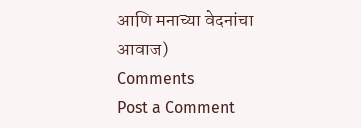आणि मनाच्या वेदनांचा आवाज)
Comments
Post a Comment